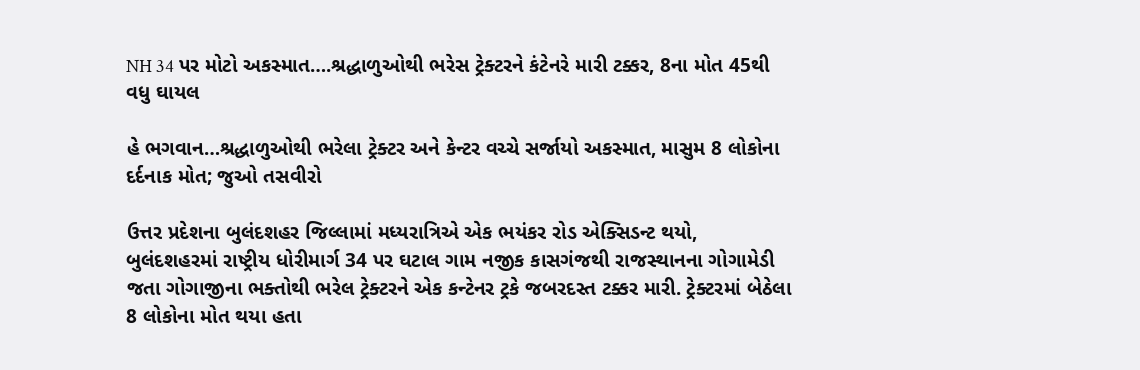NH 34 પર મોટો અકસ્માત….શ્રદ્ધાળુઓથી ભરેસ ટ્રેક્ટરને કંટેનરે મારી ટક્કર, 8ના મોત 45થી વધુ ઘાયલ

હે ભગવાન…શ્રદ્ધાળુઓથી ભરેલા ટ્રેક્ટર અને કેન્ટર વચ્ચે સર્જાયો અકસ્માત, માસુમ 8 લોકોના દર્દનાક મોત; જુઓ તસવીરો

ઉત્તર પ્રદેશના બુલંદશહર જિલ્લામાં મધ્યરાત્રિએ એક ભયંકર રોડ એક્સિડન્ટ થયો, બુલંદશહરમાં રાષ્ટ્રીય ધોરીમાર્ગ 34 પર ઘટાલ ગામ નજીક કાસગંજથી રાજસ્થાનના ગોગામેડી જતા ગોગાજીના ભક્તોથી ભરેલ ટ્રેક્ટરને એક કન્ટેનર ટ્રકે જબરદસ્ત ટક્કર મારી. ટ્રેક્ટરમાં બેઠેલા 8 લોકોના મોત થયા હતા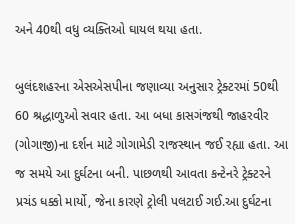અને 40થી વધુ વ્યક્તિઓ ઘાયલ થયા હતા.

બુલંદશહરના એસએસપીના જણાવ્યા અનુસાર ટ્રેક્ટરમાં 50થી 60 શ્રદ્ધાળુઓ સવાર હતા. આ બધા કાસગંજથી જાહરવીર (ગોગાજી)ના દર્શન માટે ગોગામેડી રાજસ્થાન જઈ રહ્યા હતા. આ જ સમયે આ દુર્ઘટના બની. પાછળથી આવતા કન્ટેનરે ટ્રેક્ટરને પ્રચંડ ધક્કો માર્યો, જેના કારણે ટ્રોલી પલટાઈ ગઈ.આ દુર્ઘટના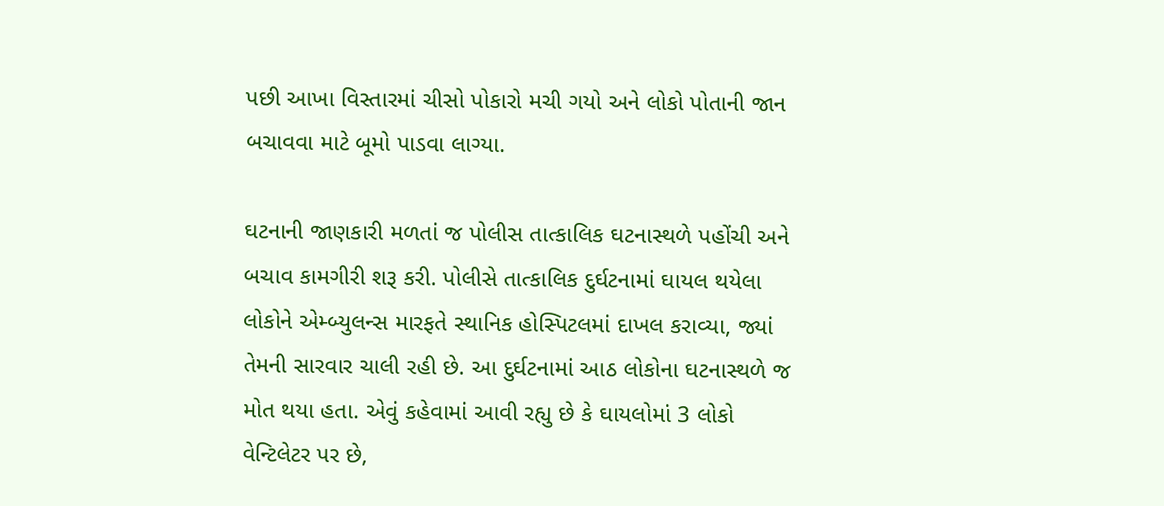પછી આખા વિસ્તારમાં ચીસો પોકારો મચી ગયો અને લોકો પોતાની જાન બચાવવા માટે બૂમો પાડવા લાગ્યા.

ઘટનાની જાણકારી મળતાં જ પોલીસ તાત્કાલિક ઘટનાસ્થળે પહોંચી અને બચાવ કામગીરી શરૂ કરી. પોલીસે તાત્કાલિક દુર્ઘટનામાં ઘાયલ થયેલા લોકોને એમ્બ્યુલન્સ મારફતે સ્થાનિક હોસ્પિટલમાં દાખલ કરાવ્યા, જ્યાં તેમની સારવાર ચાલી રહી છે. આ દુર્ઘટનામાં આઠ લોકોના ઘટનાસ્થળે જ મોત થયા હતા. એવું કહેવામાં આવી રહ્યુ છે કે ઘાયલોમાં 3 લોકો વેન્ટિલેટર પર છે,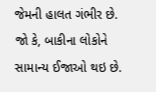જેમની હાલત ગંભીર છે. જો કે, બાકીના લોકોને સામાન્ય ઈજાઓ થઇ છે.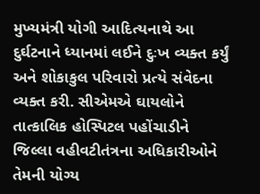મુખ્યમંત્રી યોગી આદિત્યનાથે આ દુર્ઘટનાને ધ્યાનમાં લઈને દુઃખ વ્યક્ત કર્યું અને શોકાકુલ પરિવારો પ્રત્યે સંવેદના વ્યક્ત કરી. સીએમએ ઘાયલોને તાત્કાલિક હોસ્પિટલ પહોંચાડીને જિલ્લા વહીવટીતંત્રના અધિકારીઓને તેમની યોગ્ય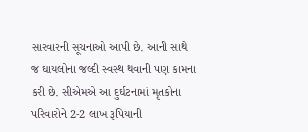સારવારની સૂચનાઓ આપી છે. આની સાથે જ ઘાયલોના જલ્દી સ્વસ્થ થવાની પણ કામના કરી છે. સીએમએ આ દુર્ઘટનામાં મૃતકોના પરિવારોને 2-2 લાખ રૂપિયાની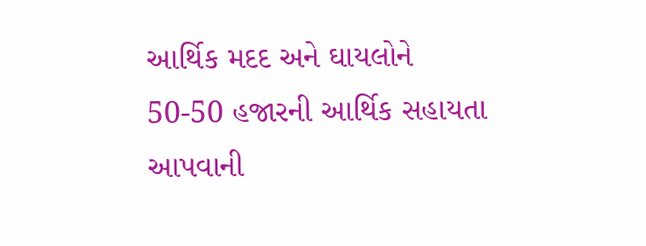આર્થિક મદદ અને ઘાયલોને 50-50 હજારની આર્થિક સહાયતા આપવાની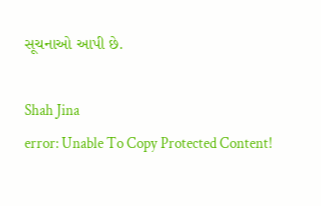સૂચનાઓ આપી છે.

Shah Jina
error: Unable To Copy Protected Content!